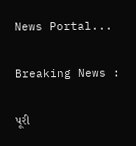News Portal...

Breaking News :

પૂરી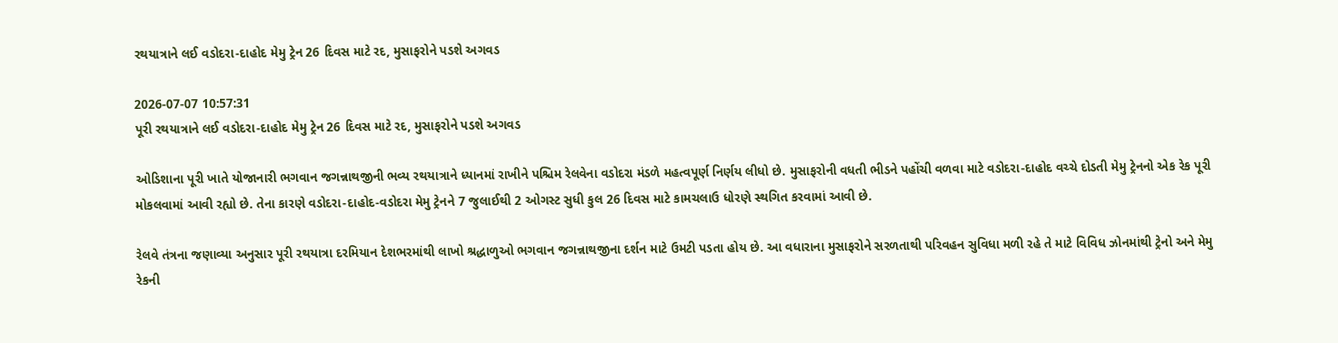રથયાત્રાને લઈ વડોદરા-દાહોદ મેમુ ટ્રેન 26 દિવસ માટે રદ, મુસાફરોને પડશે અગવડ

2026-07-07 10:57:31
પૂરી રથયાત્રાને લઈ વડોદરા-દાહોદ મેમુ ટ્રેન 26 દિવસ માટે રદ, મુસાફરોને પડશે અગવડ

ઓડિશાના પૂરી ખાતે યોજાનારી ભગવાન જગન્નાથજીની ભવ્ય રથયાત્રાને ધ્યાનમાં રાખીને પશ્ચિમ રેલવેના વડોદરા મંડળે મહત્વપૂર્ણ નિર્ણય લીધો છે. મુસાફરોની વધતી ભીડને પહોંચી વળવા માટે વડોદરા-દાહોદ વચ્ચે દોડતી મેમુ ટ્રેનનો એક રેક પૂરી મોકલવામાં આવી રહ્યો છે. તેના કારણે વડોદરા-દાહોદ-વડોદરા મેમુ ટ્રેનને 7 જુલાઈથી 2 ઓગસ્ટ સુધી કુલ 26 દિવસ માટે કામચલાઉ ધોરણે સ્થગિત કરવામાં આવી છે.

રેલવે તંત્રના જણાવ્યા અનુસાર પૂરી રથયાત્રા દરમિયાન દેશભરમાંથી લાખો શ્રદ્ધાળુઓ ભગવાન જગન્નાથજીના દર્શન માટે ઉમટી પડતા હોય છે. આ વધારાના મુસાફરોને સરળતાથી પરિવહન સુવિધા મળી રહે તે માટે વિવિધ ઝોનમાંથી ટ્રેનો અને મેમુ રેકની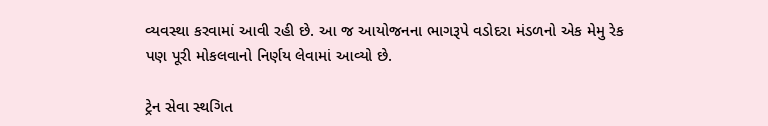વ્યવસ્થા કરવામાં આવી રહી છે. આ જ આયોજનના ભાગરૂપે વડોદરા મંડળનો એક મેમુ રેક પણ પૂરી મોકલવાનો નિર્ણય લેવામાં આવ્યો છે.

ટ્રેન સેવા સ્થગિત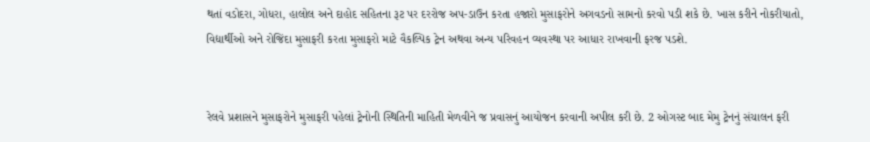થતાં વડોદરા, ગોધરા, હાલોલ અને દાહોદ સહિતના રૂટ પર દરરોજ અપ-ડાઉન કરતા હજારો મુસાફરોને અગવડનો સામનો કરવો પડી શકે છે. ખાસ કરીને નોકરીયાતો, વિદ્યાર્થીઓ અને રોજિંદા મુસાફરી કરતા મુસાફરો માટે વૈકલ્પિક ટ્રેન અથવા અન્ય પરિવહન વ્યવસ્થા પર આધાર રાખવાની ફરજ પડશે.


રેલવે પ્રશાસને મુસાફરોને મુસાફરી પહેલાં ટ્રેનોની સ્થિતિની માહિતી મેળવીને જ પ્રવાસનું આયોજન કરવાની અપીલ કરી છે. 2 ઓગસ્ટ બાદ મેમુ ટ્રેનનું સંચાલન ફરી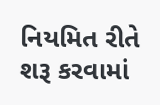નિયમિત રીતે શરૂ કરવામાં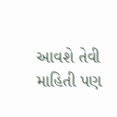આવશે તેવી માહિતી પણ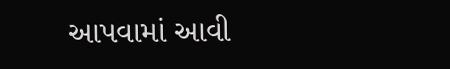આપવામાં આવી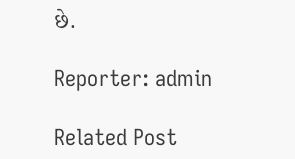છે.

Reporter: admin

Related Post